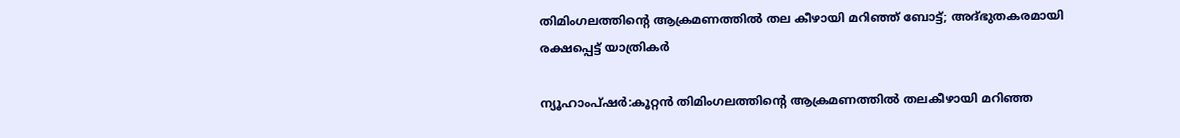തിമിംഗലത്തിന്റെ ആക്രമണത്തിൽ തല കീഴായി മറിഞ്ഞ് ബോട്ട്; അദ്ഭുതകരമായി രക്ഷപ്പെട്ട് യാത്രികർ

ന്യൂഹാംപ്ഷര്‍:കൂറ്റൻ തിമിംഗലത്തിന്റെ ആക്രമണത്തില്‍ തലകീഴായി മറിഞ്ഞ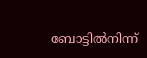ബോട്ടില്‍നിന്ന്‌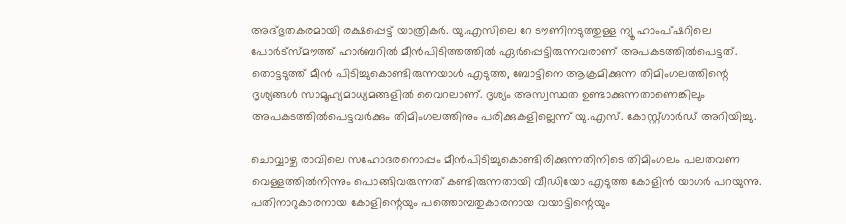അദ്ഭുതകരമായി രക്ഷപ്പെട്ട് യാത്രികര്‍. യു.എസിലെ റേ ടൗണിനടുത്തുള്ള ന്യൂ ഹാംപ്ഷറിലെ പോര്‍ട്‌സ്മൗത്ത് ഹാര്‍ബറില്‍ മീന്‍പിടിത്തത്തില്‍ ഏര്‍പ്പെട്ടിരുന്നവരാണ് അപകടത്തില്‍പെട്ടത്. തൊട്ടടുത്ത് മീന്‍ പിടിച്ചുകൊണ്ടിരുന്നയാള്‍ എടുത്ത, ബോട്ടിനെ ആക്രമിക്കുന്ന തിമിംഗലത്തിന്റെ ദൃശ്യങ്ങള്‍ സാമൂഹ്യമാധ്യമങ്ങളില്‍ വൈറലാണ്. ദൃശ്യം അസ്വസ്ഥത ഉണ്ടാക്കുന്നതാണെങ്കിലും അപകടത്തില്‍പെട്ടവര്‍ക്കും തിമിംഗലത്തിനും പരിക്കുകളില്ലെന്ന് യു.എസ്. കോസ്റ്റ്ഗാര്‍ഡ് അറിയിച്ചു.

ചൊവ്വാഴ്ച രാവിലെ സഹോദരനൊപ്പം മീന്‍പിടിച്ചുകൊണ്ടിരിക്കുന്നതിനിടെ തിമിംഗലം പലതവണ വെള്ളത്തില്‍നിന്നും പൊങ്ങിവരുന്നത് കണ്ടിരുന്നതായി വീഡിയോ എടുത്ത കോളിന്‍ യാഗര്‍ പറയുന്നു. പതിനാറുകാരനായ കോളിന്റെയും പത്തൊമ്പതുകാരനായ വയാട്ടിന്റെയും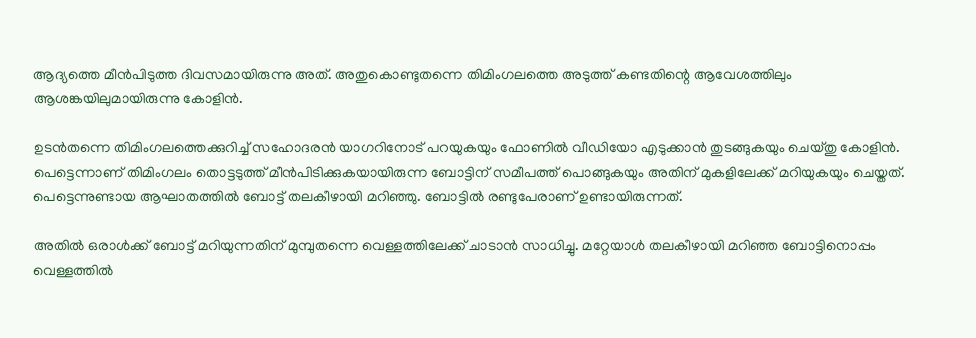ആദ്യത്തെ മീന്‍പിടുത്ത ദിവസമായിരുന്നു അത്. അതുകൊണ്ടുതന്നെ തിമിംഗലത്തെ അടുത്ത് കണ്ടതിന്റെ ആവേശത്തിലും ആശങ്കയിലുമായിരുന്നു കോളിന്‍.

ഉടന്‍തന്നെ തിമിംഗലത്തെക്കുറിച്ച് സഹോദരന്‍ യാഗറിനോട് പറയുകയും ഫോണില്‍ വീഡിയോ എടുക്കാന്‍ തുടങ്ങുകയും ചെയ്തു കോളിന്‍. പെട്ടെന്നാണ് തിമിംഗലം തൊട്ടടുത്ത് മീന്‍പിടിക്കുകയായിരുന്ന ബോട്ടിന് സമീപത്ത് പൊങ്ങുകയും അതിന് മുകളിലേക്ക് മറിയുകയും ചെയ്തത്. പെട്ടെന്നുണ്ടായ ആഘാതത്തില്‍ ബോട്ട് തലകീഴായി മറിഞ്ഞു. ബോട്ടില്‍ രണ്ടുപേരാണ് ഉണ്ടായിരുന്നത്.

അതില്‍ ഒരാള്‍ക്ക് ബോട്ട് മറിയുന്നതിന് മുമ്പുതന്നെ വെള്ളത്തിലേക്ക് ചാടാന്‍ സാധിച്ചു. മറ്റേയാള്‍ തലകീഴായി മറിഞ്ഞ ബോട്ടിനൊപ്പം വെള്ളത്തില്‍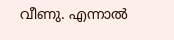വീണു. എന്നാല്‍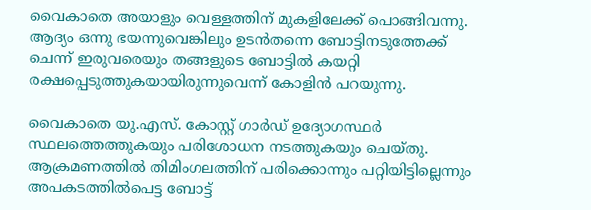വൈകാതെ അയാളും വെള്ളത്തിന് മുകളിലേക്ക് പൊങ്ങിവന്നു. ആദ്യം ഒന്നു ഭയന്നുവെങ്കിലും ഉടന്‍തന്നെ ബോട്ടിനടുത്തേക്ക് ചെന്ന് ഇരുവരെയും തങ്ങളുടെ ബോട്ടില്‍ കയറ്റി രക്ഷപ്പെടുത്തുകയായിരുന്നുവെന്ന് കോളിന്‍ പറയുന്നു.

വൈകാതെ യു.എസ്. കോസ്റ്റ് ഗാര്‍ഡ് ഉദ്യോഗസ്ഥര്‍ സ്ഥലത്തെത്തുകയും പരിശോധന നടത്തുകയും ചെയ്തു. ആക്രമണത്തില്‍ തിമിംഗലത്തിന് പരിക്കൊന്നും പറ്റിയിട്ടില്ലെന്നും അപകടത്തില്‍പെട്ട ബോട്ട്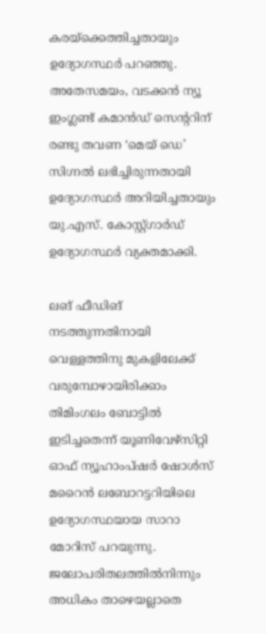കരയ്‌ക്കെത്തിച്ചതായും ഉദ്യോഗസ്ഥര്‍ പറഞ്ഞു. അതേസമയം, വടക്കന്‍ ന്യൂ ഇംഗ്ലണ്ട് കമാന്‍ഡ് സെന്ററിന് രണ്ടു തവണ ‘മെയ് ഡെ’ സിഗ്നല്‍ ലഭിച്ചിരുന്നതായി ഉദ്യോഗസ്ഥര്‍ അറിയിച്ചതായും യു.എസ്. കോസ്റ്റ്ഗാര്‍ഡ് ഉദ്യോഗസ്ഥര്‍ വ്യക്തമാക്കി.

ലങ് ഫീഡിങ് നടത്തുന്നതിനായി വെള്ളത്തിനു മുകളിലേക്ക് വരുമ്പോഴായിരിക്കാം തിമിംഗലം ബോട്ടില്‍ ഇടിച്ചതെന്ന് യൂണിവേഴ്‌സിറ്റി ഓഫ് ന്യൂഹാംപ്ഷര്‍ ഷോള്‍സ് മറൈന്‍ ലബോറട്ടറിയിലെ ഉദ്യോഗസ്ഥയായ സാറാ മോറിസ് പറയുന്നു. ജലോപരിതലത്തില്‍നിന്നും അധികം താഴെയല്ലാതെ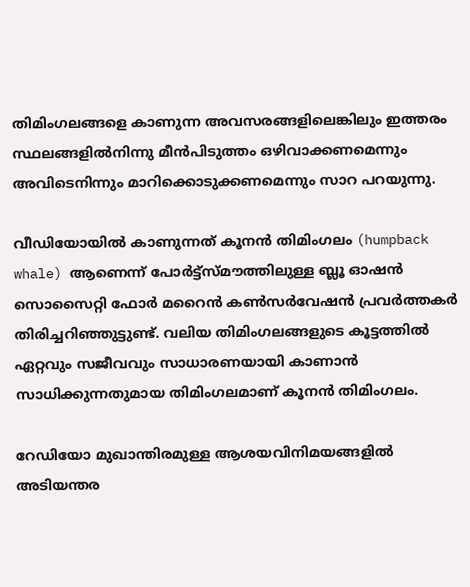തിമിംഗലങ്ങളെ കാണുന്ന അവസരങ്ങളിലെങ്കിലും ഇത്തരം സ്ഥലങ്ങളില്‍നിന്നു മീന്‍പിടുത്തം ഒഴിവാക്കണമെന്നും അവിടെനിന്നും മാറിക്കൊടുക്കണമെന്നും സാറ പറയുന്നു.

വീഡിയോയില്‍ കാണുന്നത് കൂനന്‍ തിമിംഗലം (humpback whale) ആണെന്ന്‌ പോര്‍ട്ട്‌സ്മൗത്തിലുള്ള ബ്ലൂ ഓഷന്‍ സൊസൈറ്റി ഫോര്‍ മറൈന്‍ കണ്‍സര്‍വേഷന്‍ പ്രവര്‍ത്തകര്‍ തിരിച്ചറിഞ്ഞുട്ടുണ്ട്. വലിയ തിമിംഗലങ്ങളുടെ കൂട്ടത്തില്‍ ഏറ്റവും സജീവവും സാധാരണയായി കാണാന്‍ സാധിക്കുന്നതുമായ തിമിംഗലമാണ് കൂനന്‍ തിമിംഗലം.

റേഡിയോ മുഖാന്തിരമുള്ള ആശയവിനിമയങ്ങളില്‍ അടിയന്തര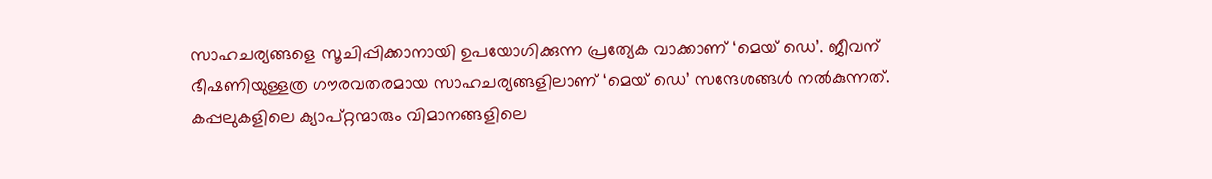സാഹചര്യങ്ങളെ സൂചിപ്പിക്കാനായി ഉപയോഗിക്കുന്ന പ്രത്യേക വാക്കാണ് ‘മെയ് ഡെ’. ജീവന് ഭീഷണിയുള്ളത്ര ഗൗരവതരമായ സാഹചര്യങ്ങളിലാണ് ‘മെയ് ഡെ’ സന്ദേശങ്ങള്‍ നല്‍കുന്നത്. കപ്പലുകളിലെ ക്യാപ്റ്റന്മാരും വിമാനങ്ങളിലെ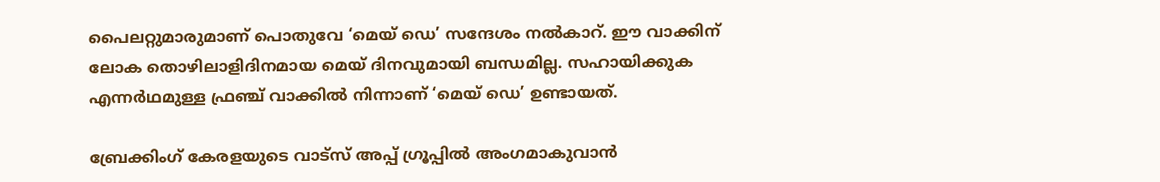പൈലറ്റുമാരുമാണ് പൊതുവേ ‘മെയ് ഡെ’ സന്ദേശം നല്‍കാറ്. ഈ വാക്കിന് ലോക തൊഴിലാളിദിനമായ മെയ് ദിനവുമായി ബന്ധമില്ല. സഹായിക്കുക എന്നര്‍ഥമുള്ള ഫ്രഞ്ച് വാക്കില്‍ നിന്നാണ് ‘മെയ് ഡെ’ ഉണ്ടായത്.

ബ്രേക്കിംഗ് കേരളയുടെ വാട്സ് അപ്പ് ഗ്രൂപ്പിൽ അംഗമാകുവാൻ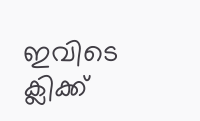ഇവിടെ ക്ലിക്ക്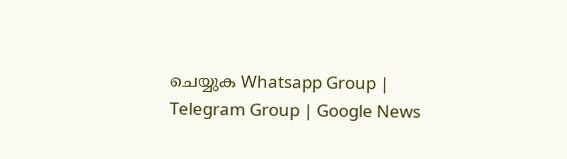ചെയ്യുക Whatsapp Group | Telegram Group | Google News